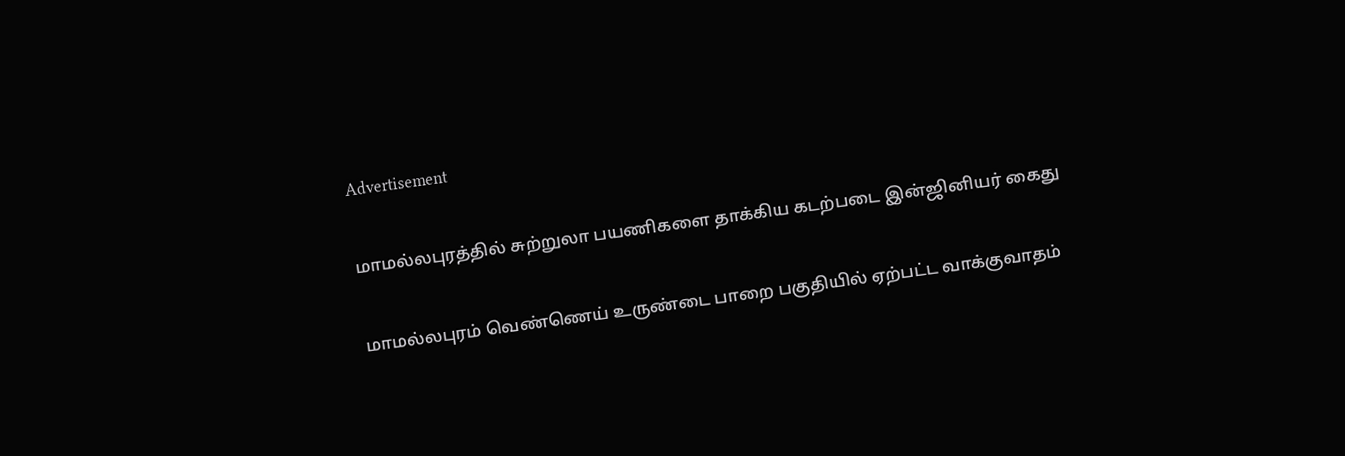Advertisement

மாமல்லபுரத்தில் சுற்றுலா பயணிகளை தாக்கிய கடற்படை இன்ஜினியர் கைது

மாமல்லபுரம் வெண்ணெய் உருண்டை பாறை பகுதியில் ஏற்பட்ட வாக்குவாதம்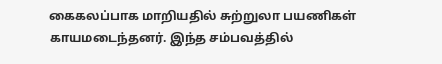கைகலப்பாக மாறியதில் சுற்றுலா பயணிகள் காயமடைந்தனர். இந்த சம்பவத்தில்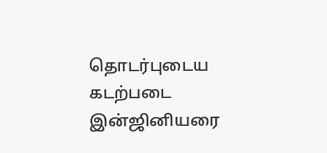தொடர்புடைய கடற்படை இன்ஜினியரை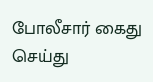போலீசார் கைது செய்து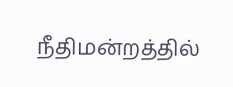நீதிமன்றத்தில்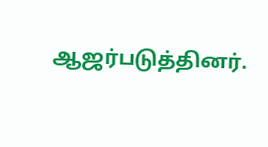ஆஜர்படுத்தினர்.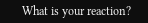What is your reaction?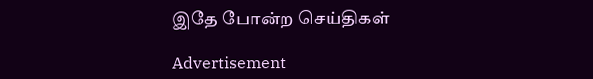இதே போன்ற செய்திகள்

Advertisement